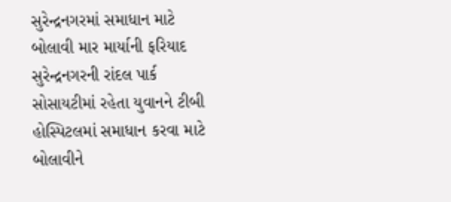સુરેન્દ્રનગરમાં સમાધાન માટે બોલાવી માર માર્યાની ફરિયાદ
સુરેન્દ્રનગરની રાંદલ પાર્ક સોસાયટીમાં રહેતા યુવાનને ટીબી હોસ્પિટલમાં સમાધાન કરવા માટે બોલાવીને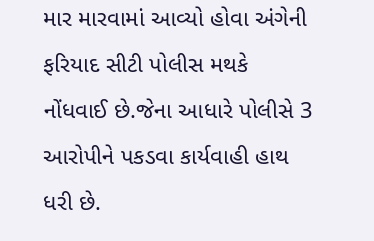માર મારવામાં આવ્યો હોવા અંગેની ફરિયાદ સીટી પોલીસ મથકે નોંધવાઈ છે.જેના આધારે પોલીસે 3 આરોપીને પકડવા કાર્યવાહી હાથ ધરી છે.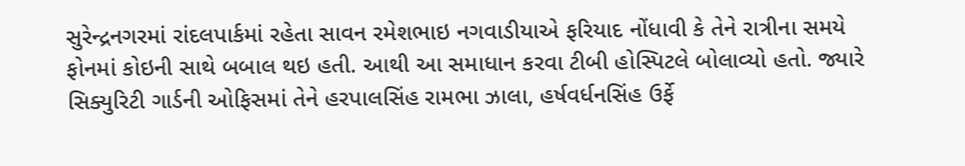સુરેન્દ્રનગરમાં રાંદલપાર્કમાં રહેતા સાવન રમેશભાઇ નગવાડીયાએ ફરિયાદ નોંધાવી કે તેને રાત્રીના સમયે ફોનમાં કોઇની સાથે બબાલ થઇ હતી. આથી આ સમાધાન કરવા ટીબી હોસ્પિટલે બોલાવ્યો હતો. જ્યારે સિક્યુરિટી ગાર્ડની ઓફિસમાં તેને હરપાલસિંહ રામભા ઝાલા, હર્ષવર્ધનસિંહ ઉર્ફે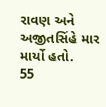રાવણ અને અજીતસિંહે માર માર્યો હતો.
55